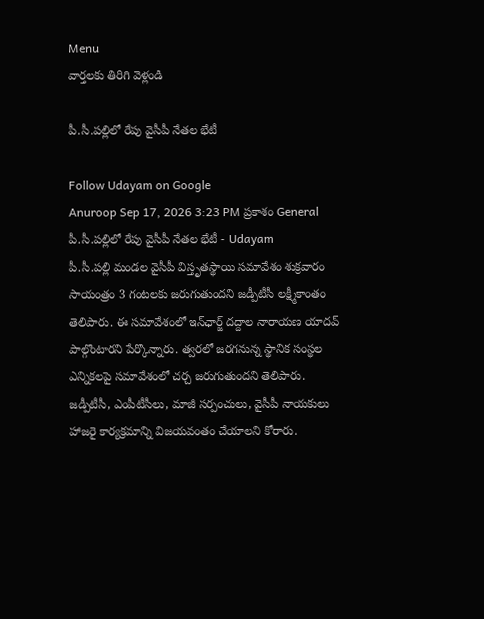Menu
వార్తలకు తిరిగి వెళ్లండి

పీ.సీ.పల్లిలో రేపు వైసీపీ నేతల భేటీ

Follow Udayam on Google
Anuroop Sep 17, 2026 3:23 PM ప్రకాశం General
పీ.సీ.పల్లిలో రేపు వైసీపీ నేతల భేటీ - Udayam
పీ.సీ.పల్లి మండల వైసీపీ విస్తృతస్థాయి సమావేశం శుక్రవారం సాయంత్రం 3 గంటలకు జరుగుతుందని జడ్పీటీసీ లక్ష్మీకాంతం తెలిపారు. ఈ సమావేశంలో ఇన్‌ఛార్జ్ దద్దాల నారాయణ యాదవ్ పాల్గొంటారని పేర్కొన్నారు. త్వరలో జరగనున్న స్థానిక సంస్థల ఎన్నికలపై సమావేశంలో చర్చ జరుగుతుందని తెలిపారు. జడ్పీటీసీ, ఎంపీటీసీలు, మాజీ సర్పంచులు, వైసీపీ నాయకులు హాజరై కార్యక్రమాన్ని విజయవంతం చేయాలని కోరారు.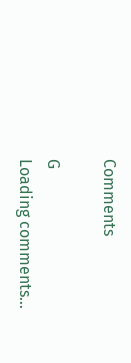Comments

G
Loading comments...